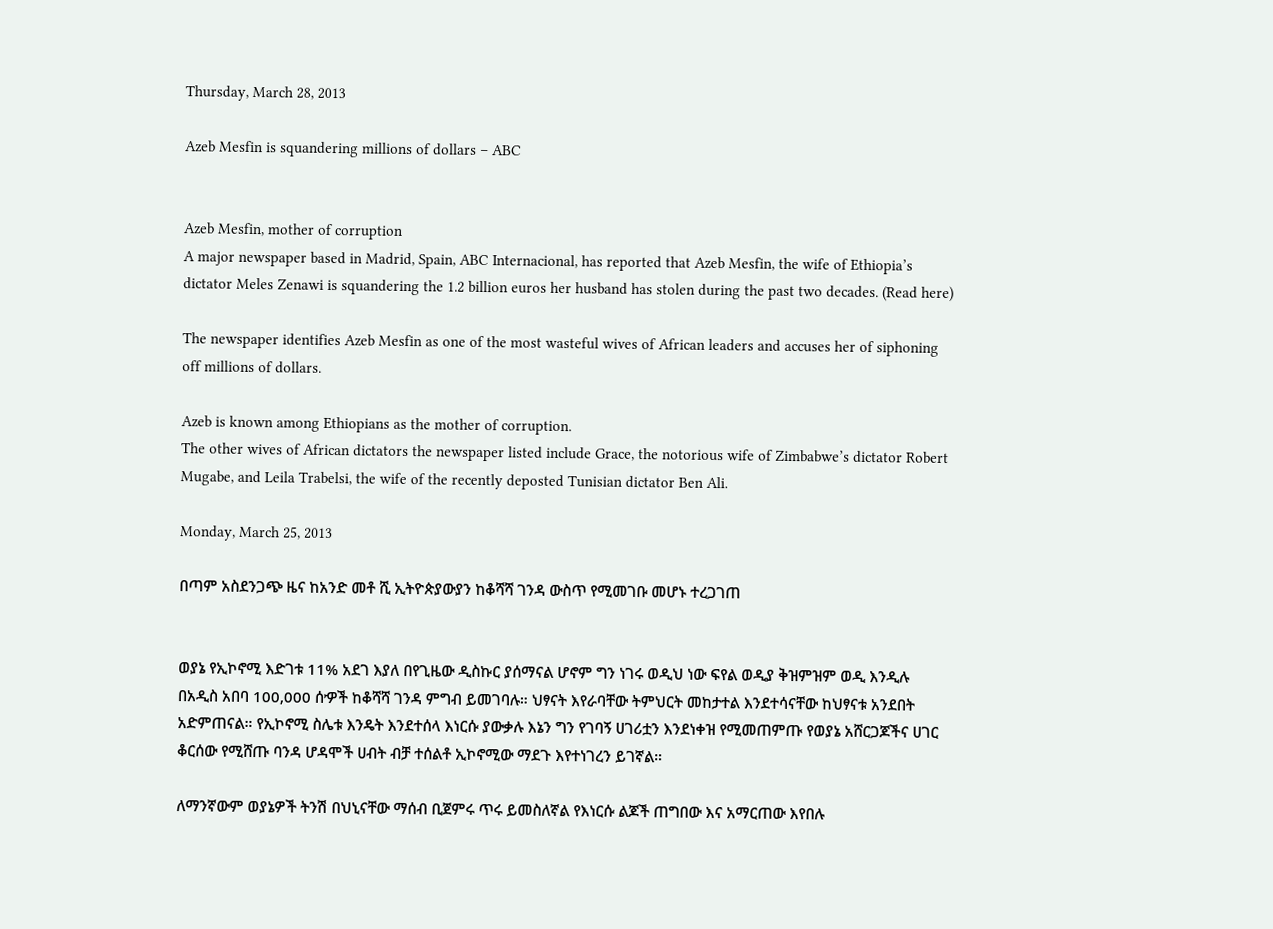Thursday, March 28, 2013

Azeb Mesfin is squandering millions of dollars – ABC


Azeb Mesfin, mother of corruption
A major newspaper based in Madrid, Spain, ABC Internacional, has reported that Azeb Mesfin, the wife of Ethiopia’s dictator Meles Zenawi is squandering the 1.2 billion euros her husband has stolen during the past two decades. (Read here)

The newspaper identifies Azeb Mesfin as one of the most wasteful wives of African leaders and accuses her of siphoning off millions of dollars.

Azeb is known among Ethiopians as the mother of corruption.
The other wives of African dictators the newspaper listed include Grace, the notorious wife of Zimbabwe’s dictator Robert Mugabe, and Leila Trabelsi, the wife of the recently deposted Tunisian dictator Ben Ali.

Monday, March 25, 2013

በጣም አስደንጋጭ ዜና ከአንድ መቶ ሺ ኢትዮጵያውያን ከቆሻሻ ገንዳ ውስጥ የሚመገቡ መሆኑ ተረጋገጠ


ወያኔ የኢኮኖሚ እድገቱ 11% አደገ እያለ በየጊዜው ዲስኩር ያሰማናል ሆኖም ግን ነገሩ ወዲህ ነው ፍየል ወዲያ ቅዝምዝም ወዲ እንዲሉ በአዲስ አበባ 100,000 ሰዏች ከቆሻሻ ገንዳ ምግብ ይመገባሉ። ህፃናት እየራባቸው ትምህርት መከታተል እንደተሳናቸው ከህፃናቱ አንደበት አድምጠናል። የኢኮኖሚ ስሌቱ እንዴት እንደተሰላ እነርሱ ያውቃሉ እኔን ግን የገባኝ ሀገሪቷን እንደነቀዝ የሚመጠምጡ የወያኔ አሸርጋጆችና ሀገር ቆርሰው የሚሸጡ ባንዳ ሆዳሞች ሀብት ብቻ ተሰልቶ ኢኮኖሚው ማደጉ እየተነገረን ይገኛል።

ለማንኛውም ወያኔዎች ትንሽ በህኒናቸው ማሰብ ቢጀምሩ ጥሩ ይመስለኛል የእነርሱ ልጆች ጠግበው እና አማርጠው እየበሉ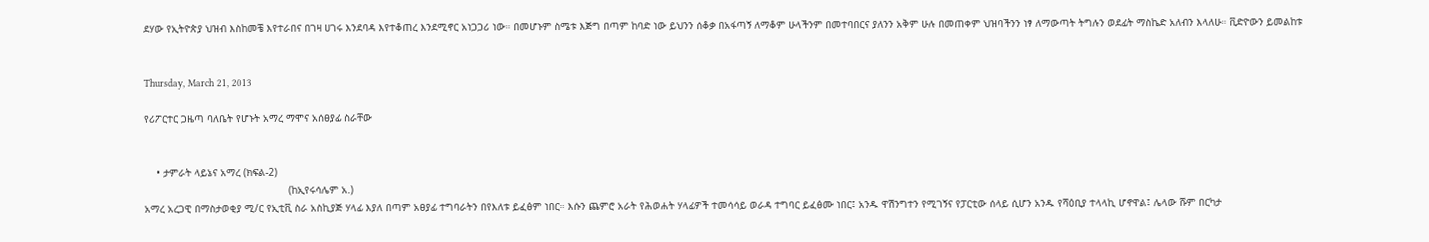ደሃው የኢትዮጵያ ህዝብ እስከመቼ እየተራበና በገዛ ሀገሩ እንደባዳ እየተቆጠረ እንደሚኖር አነጋጋሪ ነው። በመሆኑም ስሜቱ እጅግ በጣም ከባድ ነው ይህንን ሰቆቃ በአፋጣኝ ለማቆም ሁላችንም በመተባበርና ያለንን አቅም ሁሉ በመጠቀም ህዝባችንን ነፃ ለማውጣት ትግሉን ወደፊት ማስኬድ አለብን እላለሁ። ቪድዮውን ይመልከቱ


Thursday, March 21, 2013

የሪፖርተር ጋዜጣ ባለቤት የሆኑት አማረ ማሞና አሰፀያፊ ስራቸው


    • ታምራት ላይኔና አማረ (ክፍል-2)
                                                (ከኢየሩሳሌም አ.)
አማረ አረጋዊ በማስታወቂያ ሚ/ር የኢቲቪ ስራ አስኪያጅ ሃላፊ እያለ በጣም አፀያፊ ተግባራትን በየእለቱ ይፈፅም ነበር። እሱን ጨምሮ አራት የሕወሐት ሃላፊዎች ተመሳሳይ ወራዳ ተግባር ይፈፅሙ ነበር፤ አንዱ ዋሽንግተን የሚገኝና የፓርቲው ሰላይ ሲሆን አንዱ የሻዕቢያ ተላላኪ ሆኖዋል፤ ሌላው ሹም በርካታ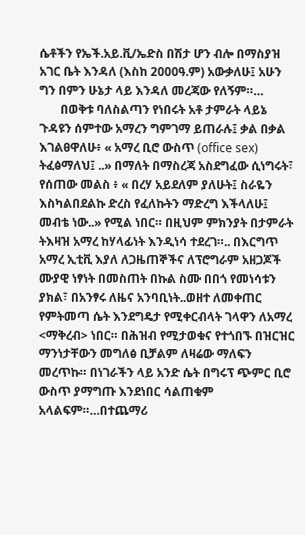ሴቶችን የኤች.አይ.ቪ/ኤድስ በሽታ ሆን ብሎ በማስያዝ አገር ቤት እንዳለ (እስከ 2000ዓ.ም) አውቃለሁ፤ አሁን ግን በምን ሁኔታ ላይ እንዳለ መረጃው የለኝም።…
       በወቅቱ ባለስልጣን የነበሩት አቶ ታምራት ላይኔ ጉዳዩን ሰምተው አማረን ግምገማ ይጠራሉ፤ ቃል በቃል እገልፀዋለሁ፥ « አማረ ቢሮ ውስጥ (office sex) ትፈፅማለህ፤ ..» በማለት በማስረጃ አስደግፈው ሲነግሩት፣ የሰጠው መልስ ፥ « በረሃ አይደለም ያለሁት፤ ስራዬን እስካልበደልኩ ድረስ የፈለኩትን ማድረግ እችላለሁ፤ መብቴ ነው..» የሚል ነበር። በዚህም ምክንያት በታምራት ትእዛዝ አማረ ከሃላፊነት እንዲነሳ ተደረገ።.. በእርግጥ አማረ ኢቲቪ እያለ ለጋዜጠኞችና ለፕሮግራም አዘጋጆች ሙያዊ ነፃነት በመስጠት በኩል ስሙ በበጎ የመነሳቱን ያክል፣ በአንፃሩ ለዜና አንባቢነት..ወዘተ ለመቀጠር የምትመጣ ሴት እንደግዴታ የሚቀርብላት ገላዋን ለአማረ <ማቅረብ> ነበር። በሕዝብ የሚታወቁና የተጎበኙ በዝርዝር ማንነታቸውን መግለፅ ቢቻልም ለዛሬው ማለፍን መረጥኩ። በነገራችን ላይ አንድ ሴት በግሩፕ ጭምር ቢሮ ውስጥ ያማግጡ እንደነበር ሳልጠቁም አላልፍም።…በተጨማሪ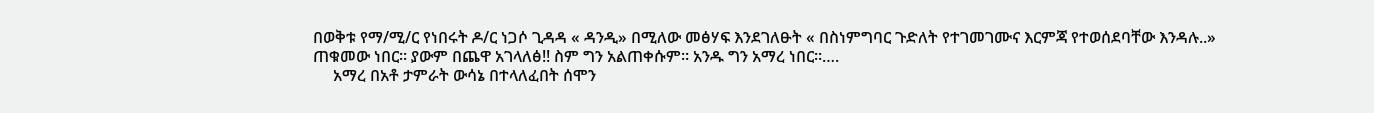በወቅቱ የማ/ሚ/ር የነበሩት ዶ/ር ነጋሶ ጊዳዳ « ዳንዲ» በሚለው መፅሃፍ እንደገለፁት « በስነምግባር ጉድለት የተገመገሙና እርምጃ የተወሰደባቸው እንዳሉ..» ጠቁመው ነበር። ያውም በጨዋ አገላለፅ!! ስም ግን አልጠቀሱም። አንዱ ግን አማረ ነበር።….
     አማረ በአቶ ታምራት ውሳኔ በተላለፈበት ሰሞን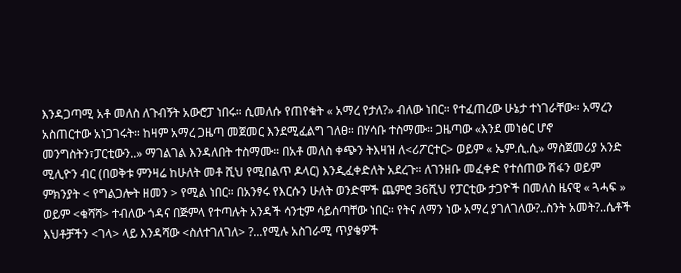እንዳጋጣሚ አቶ መለስ ለጉብኝት አውሮፓ ነበሩ። ሲመለሱ የጠየቁት « አማረ የታለ?» ብለው ነበር። የተፈጠረው ሁኔታ ተነገራቸው። አማረን አስጠርተው አነጋገሩት። ከዛም አማረ ጋዜጣ መጀመር እንደሚፈልግ ገለፀ። በሃሳቡ ተስማሙ። ጋዜጣው «እንደ መነፅር ሆኖ መንግስትን፣ፓርቲውን..» ማገልገል እንዳለበት ተስማሙ። በአቶ መለስ ቀጭን ትእዛዝ ለ<ሪፖርተር> ወይም « ኤም.ሲ.ሲ» ማስጀመሪያ አንድ ሚሊዮን ብር (በወቅቱ ምንዛሬ ከሁለት መቶ ሺህ የሚበልጥ ዶላር) እንዲፈቀድለት አደረጉ። ለገንዘቡ መፈቀድ የተሰጠው ሽፋን ወይም ምክንያት < የግልጋሎት ዘመን > የሚል ነበር። በአንፃሩ የእርሱን ሁለት ወንድሞች ጨምሮ 36ሺህ የፓርቲው ታጋዮች በመለስ ዜናዊ « ጓሓፍ » ወይም <ቁሻሻ> ተብለው ጎዳና በጅምላ የተጣሉት አንዳች ሳንቲም ሳይሰጣቸው ነበር። የትና ለማን ነው አማረ ያገለገለው?..ስንት አመት?..ሴቶች እህቶቻችን <ገላ> ላይ እንዳሻው <ስለተገለገለ> ?...የሚሉ አስገራሚ ጥያቄዎች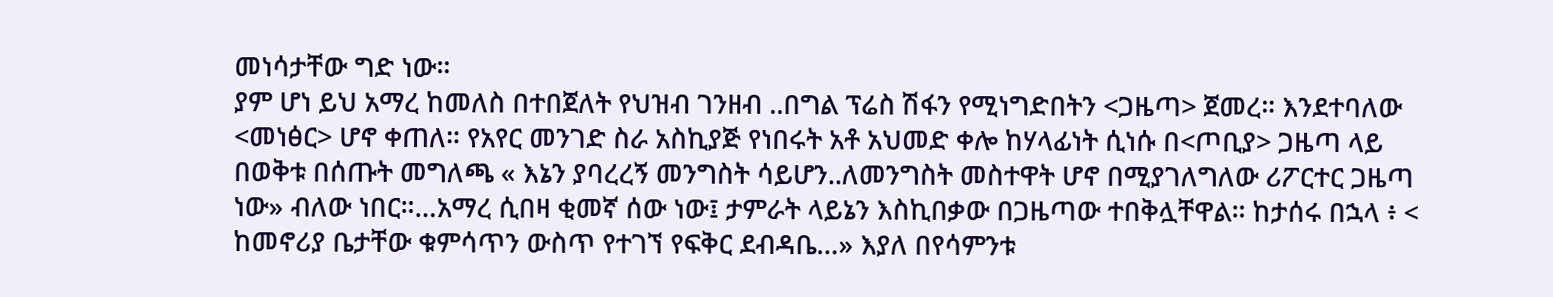መነሳታቸው ግድ ነው።
ያም ሆነ ይህ አማረ ከመለስ በተበጀለት የህዝብ ገንዘብ ..በግል ፕሬስ ሽፋን የሚነግድበትን <ጋዜጣ> ጀመረ። እንደተባለው <መነፅር> ሆኖ ቀጠለ። የአየር መንገድ ስራ አስኪያጅ የነበሩት አቶ አህመድ ቀሎ ከሃላፊነት ሲነሱ በ<ጦቢያ> ጋዜጣ ላይ በወቅቱ በሰጡት መግለጫ « እኔን ያባረረኝ መንግስት ሳይሆን..ለመንግስት መስተዋት ሆኖ በሚያገለግለው ሪፖርተር ጋዜጣ ነው» ብለው ነበር።…አማረ ሲበዛ ቂመኛ ሰው ነው፤ ታምራት ላይኔን እስኪበቃው በጋዜጣው ተበቅሏቸዋል። ከታሰሩ በኋላ ፥ < ከመኖሪያ ቤታቸው ቁምሳጥን ውስጥ የተገኘ የፍቅር ደብዳቤ…» እያለ በየሳምንቱ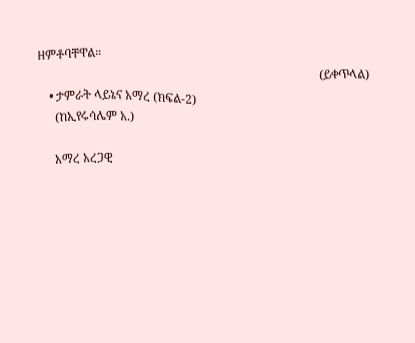ዘምቶባቸዋል።
                                                                                              (ይቀጥላል)
    • ታምራት ላይኔና አማረ (ክፍል-2)
      (ከኢየሩሳሌም አ.)

      አማረ አረጋዊ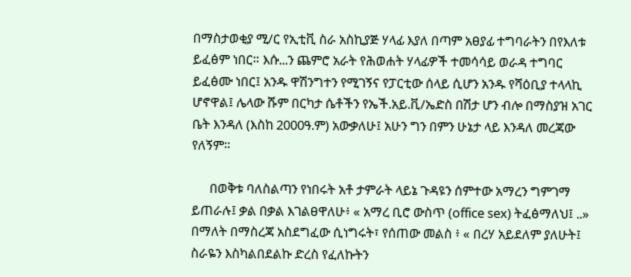በማስታወቂያ ሚ/ር የኢቲቪ ስራ አስኪያጅ ሃላፊ እያለ በጣም አፀያፊ ተግባራትን በየእለቱ ይፈፅም ነበር። እሱ...ን ጨምሮ አራት የሕወሐት ሃላፊዎች ተመሳሳይ ወራዳ ተግባር ይፈፅሙ ነበር፤ አንዱ ዋሽንግተን የሚገኝና የፓርቲው ሰላይ ሲሆን አንዱ የሻዕቢያ ተላላኪ ሆኖዋል፤ ሌላው ሹም በርካታ ሴቶችን የኤች.አይ.ቪ/ኤድስ በሽታ ሆን ብሎ በማስያዝ አገር ቤት እንዳለ (እስከ 2000ዓ.ም) አውቃለሁ፤ አሁን ግን በምን ሁኔታ ላይ እንዳለ መረጃው የለኝም።

      በወቅቱ ባለስልጣን የነበሩት አቶ ታምራት ላይኔ ጉዳዩን ሰምተው አማረን ግምገማ ይጠራሉ፤ ቃል በቃል እገልፀዋለሁ፥ « አማረ ቢሮ ውስጥ (office sex) ትፈፅማለህ፤ ..» በማለት በማስረጃ አስደግፈው ሲነግሩት፣ የሰጠው መልስ ፥ « በረሃ አይደለም ያለሁት፤ ስራዬን እስካልበደልኩ ድረስ የፈለኩትን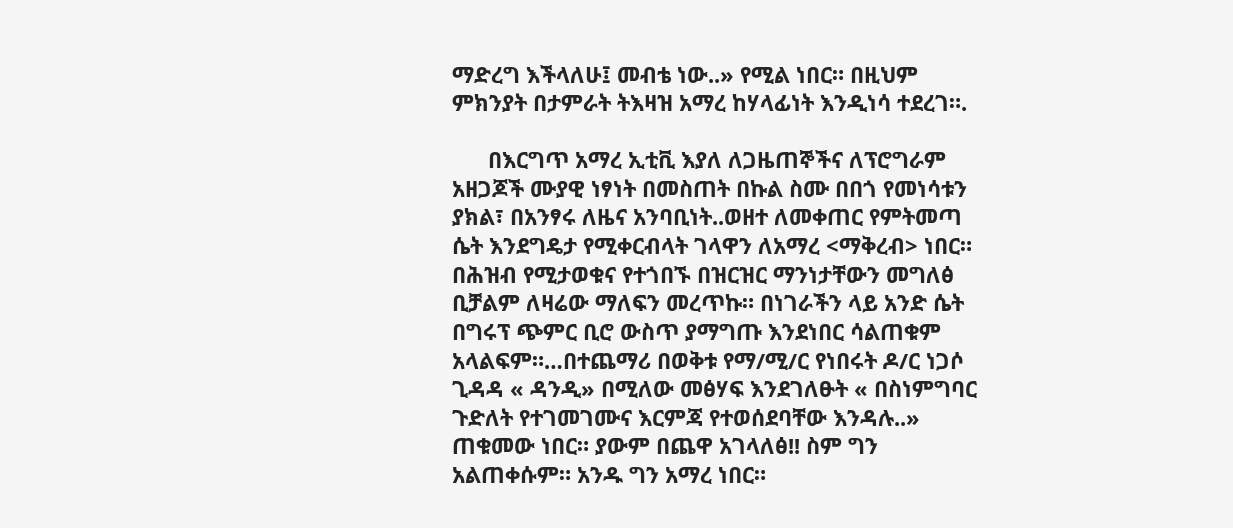ማድረግ እችላለሁ፤ መብቴ ነው..» የሚል ነበር። በዚህም ምክንያት በታምራት ትእዛዝ አማረ ከሃላፊነት እንዲነሳ ተደረገ።.

      በእርግጥ አማረ ኢቲቪ እያለ ለጋዜጠኞችና ለፕሮግራም አዘጋጆች ሙያዊ ነፃነት በመስጠት በኩል ስሙ በበጎ የመነሳቱን ያክል፣ በአንፃሩ ለዜና አንባቢነት..ወዘተ ለመቀጠር የምትመጣ ሴት እንደግዴታ የሚቀርብላት ገላዋን ለአማረ <ማቅረብ> ነበር። በሕዝብ የሚታወቁና የተጎበኙ በዝርዝር ማንነታቸውን መግለፅ ቢቻልም ለዛሬው ማለፍን መረጥኩ። በነገራችን ላይ አንድ ሴት በግሩፕ ጭምር ቢሮ ውስጥ ያማግጡ እንደነበር ሳልጠቁም አላልፍም።…በተጨማሪ በወቅቱ የማ/ሚ/ር የነበሩት ዶ/ር ነጋሶ ጊዳዳ « ዳንዲ» በሚለው መፅሃፍ እንደገለፁት « በስነምግባር ጉድለት የተገመገሙና እርምጃ የተወሰደባቸው እንዳሉ..» ጠቁመው ነበር። ያውም በጨዋ አገላለፅ!! ስም ግን አልጠቀሱም። አንዱ ግን አማረ ነበር።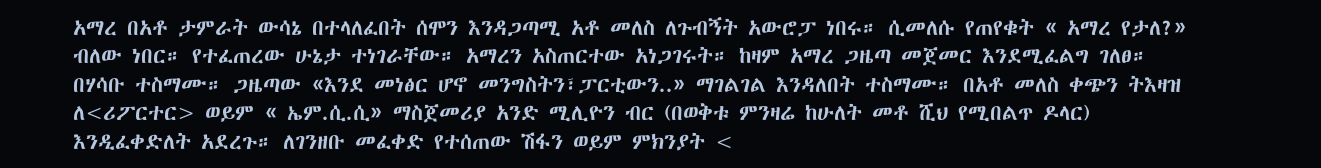አማረ በአቶ ታምራት ውሳኔ በተላለፈበት ሰሞን እንዳጋጣሚ አቶ መለስ ለጉብኝት አውሮፓ ነበሩ። ሲመለሱ የጠየቁት « አማረ የታለ?» ብለው ነበር። የተፈጠረው ሁኔታ ተነገራቸው። አማረን አስጠርተው አነጋገሩት። ከዛም አማረ ጋዜጣ መጀመር እንደሚፈልግ ገለፀ። በሃሳቡ ተስማሙ። ጋዜጣው «እንደ መነፅር ሆኖ መንግስትን፣ፓርቲውን..» ማገልገል እንዳለበት ተስማሙ። በአቶ መለስ ቀጭን ትእዛዝ ለ<ሪፖርተር> ወይም « ኤም.ሲ.ሲ» ማስጀመሪያ አንድ ሚሊዮን ብር (በወቅቱ ምንዛሬ ከሁለት መቶ ሺህ የሚበልጥ ዶላር) እንዲፈቀድለት አደረጉ። ለገንዘቡ መፈቀድ የተሰጠው ሽፋን ወይም ምክንያት <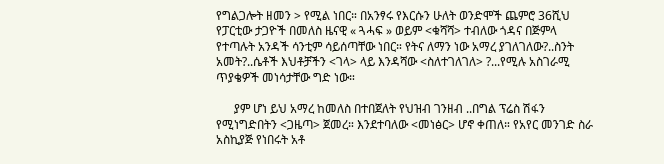የግልጋሎት ዘመን > የሚል ነበር። በአንፃሩ የእርሱን ሁለት ወንድሞች ጨምሮ 36ሺህ የፓርቲው ታጋዮች በመለስ ዜናዊ « ጓሓፍ » ወይም <ቁሻሻ> ተብለው ጎዳና በጅምላ የተጣሉት አንዳች ሳንቲም ሳይሰጣቸው ነበር። የትና ለማን ነው አማረ ያገለገለው?..ስንት አመት?..ሴቶች እህቶቻችን <ገላ> ላይ እንዳሻው <ስለተገለገለ> ?...የሚሉ አስገራሚ ጥያቄዎች መነሳታቸው ግድ ነው።

      ያም ሆነ ይህ አማረ ከመለስ በተበጀለት የህዝብ ገንዘብ ..በግል ፕሬስ ሽፋን የሚነግድበትን <ጋዜጣ> ጀመረ። እንደተባለው <መነፅር> ሆኖ ቀጠለ። የአየር መንገድ ስራ አስኪያጅ የነበሩት አቶ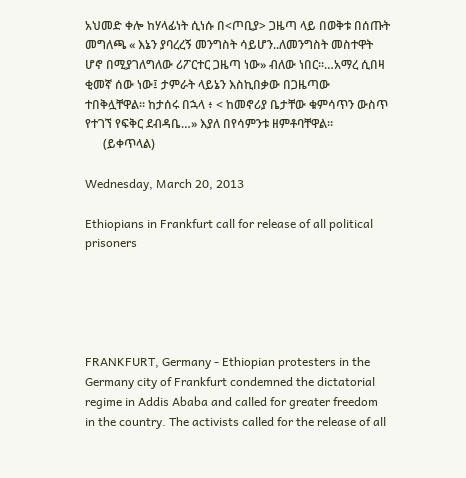አህመድ ቀሎ ከሃላፊነት ሲነሱ በ<ጦቢያ> ጋዜጣ ላይ በወቅቱ በሰጡት መግለጫ « እኔን ያባረረኝ መንግስት ሳይሆን..ለመንግስት መስተዋት ሆኖ በሚያገለግለው ሪፖርተር ጋዜጣ ነው» ብለው ነበር።…አማረ ሲበዛ ቂመኛ ሰው ነው፤ ታምራት ላይኔን እስኪበቃው በጋዜጣው ተበቅሏቸዋል። ከታሰሩ በኋላ ፥ < ከመኖሪያ ቤታቸው ቁምሳጥን ውስጥ የተገኘ የፍቅር ደብዳቤ…» እያለ በየሳምንቱ ዘምቶባቸዋል።
      (ይቀጥላል)

Wednesday, March 20, 2013

Ethiopians in Frankfurt call for release of all political prisoners





FRANKFURT, Germany - Ethiopian protesters in the Germany city of Frankfurt condemned the dictatorial regime in Addis Ababa and called for greater freedom in the country. The activists called for the release of all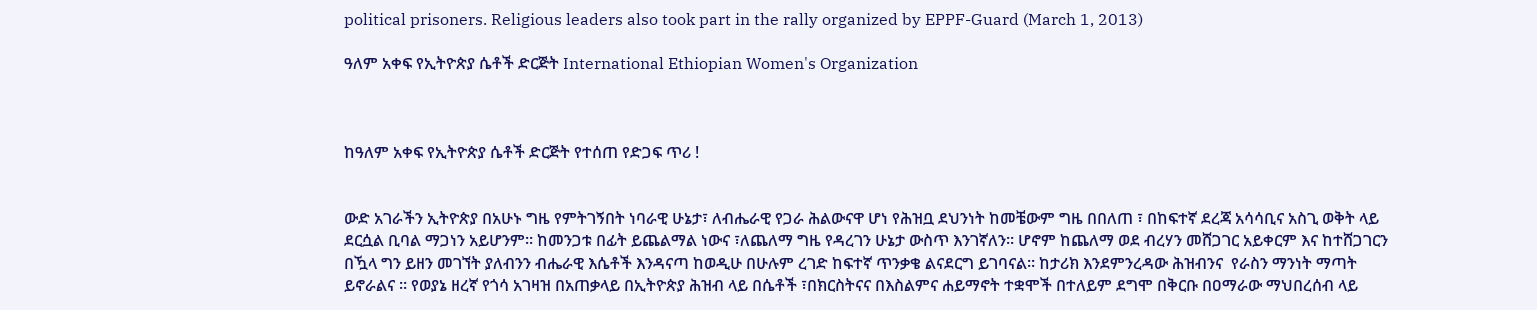political prisoners. Religious leaders also took part in the rally organized by EPPF-Guard (March 1, 2013)

ዓለም አቀፍ የኢትዮጵያ ሴቶች ድርጅት International Ethiopian Women's Organization



ከዓለም አቀፍ የኢትዮጵያ ሴቶች ድርጅት የተሰጠ የድጋፍ ጥሪ !


ውድ አገራችን ኢትዮጵያ በአሁኑ ግዜ የምትገኝበት ነባራዊ ሁኔታ፣ ለብሔራዊ የጋራ ሕልውናዋ ሆነ የሕዝቧ ደህንነት ከመቼውም ግዜ በበለጠ ፣ በከፍተኛ ደረጃ አሳሳቢና አስጊ ወቅት ላይ ደርሷል ቢባል ማጋነን አይሆንም። ከመንጋቱ በፊት ይጨልማል ነውና ፣ለጨለማ ግዜ የዳረገን ሁኔታ ውስጥ እንገኛለን። ሆኖም ከጨለማ ወደ ብረሃን መሸጋገር አይቀርም እና ከተሸጋገርን በዃላ ግን ይዘን መገኘት ያለብንን ብሔራዊ እሴቶች እንዳናጣ ከወዲሁ በሁሉም ረገድ ከፍተኛ ጥንቃቄ ልናደርግ ይገባናል። ከታሪክ እንደምንረዳው ሕዝብንና  የራስን ማንነት ማጣት ይኖራልና ። የወያኔ ዘረኛ የጎሳ አገዛዝ በአጠቃላይ በኢትዮጵያ ሕዝብ ላይ በሴቶች ፣በክርስትናና በእስልምና ሐይማኖት ተቋሞች በተለይም ደግሞ በቅርቡ በዐማራው ማህበረሰብ ላይ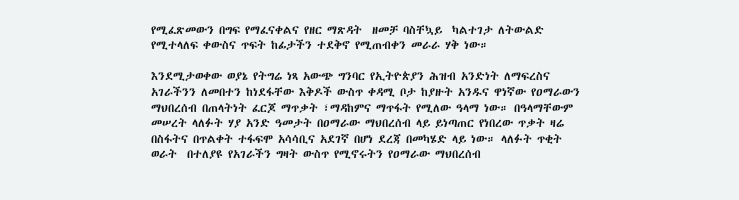የሚፈጽመውን በግፍ የማፈናቀልና የዘር ማጽዳት  ዘመቻ ባስቸኳይ  ካልተገታ ለትውልድ የሚተላለፍ ቀውስና ጥፍት ከፊታችን ተደቅኖ የሚጠብቀን መራራ ሃቅ ነው።

እንደሚታወቀው ወያኔ የትግሬ ነጻ አውጭ ግንባር የኢትዮጵያን ሕዝብ አንድነት ለማፍረስና አገራችንን ለመበተን ከነደፋቸው እቅዶች ውስጥ ቀዳሚ ቦታ ከያዙት አንዱና ዋነኛው የዐማራውን ማህበረሰብ በጠላትነት ፈርጆ ማጥቃት ፣ማዳከምና ማጥፋት የሚለው ዓላማ ነው። በዓላማቸውም መሠረት ላለፉት ሃያ አንድ ዓመታት በዐማራው ማህበረሰብ ላይ ይነጣጠር የነበረው ጥቃት ዛሬ በስፋትና በጥልቀት ተፋፍሞ አሳሳቢና አደገኛ በሆነ ደረጃ በመካሄድ ላይ ነው። ላለፉት ጥቂት ወራት  በተለያዩ የአገራችን ግዛት ውስጥ የሚኖሩትን የዐማራው ማህበረሰብ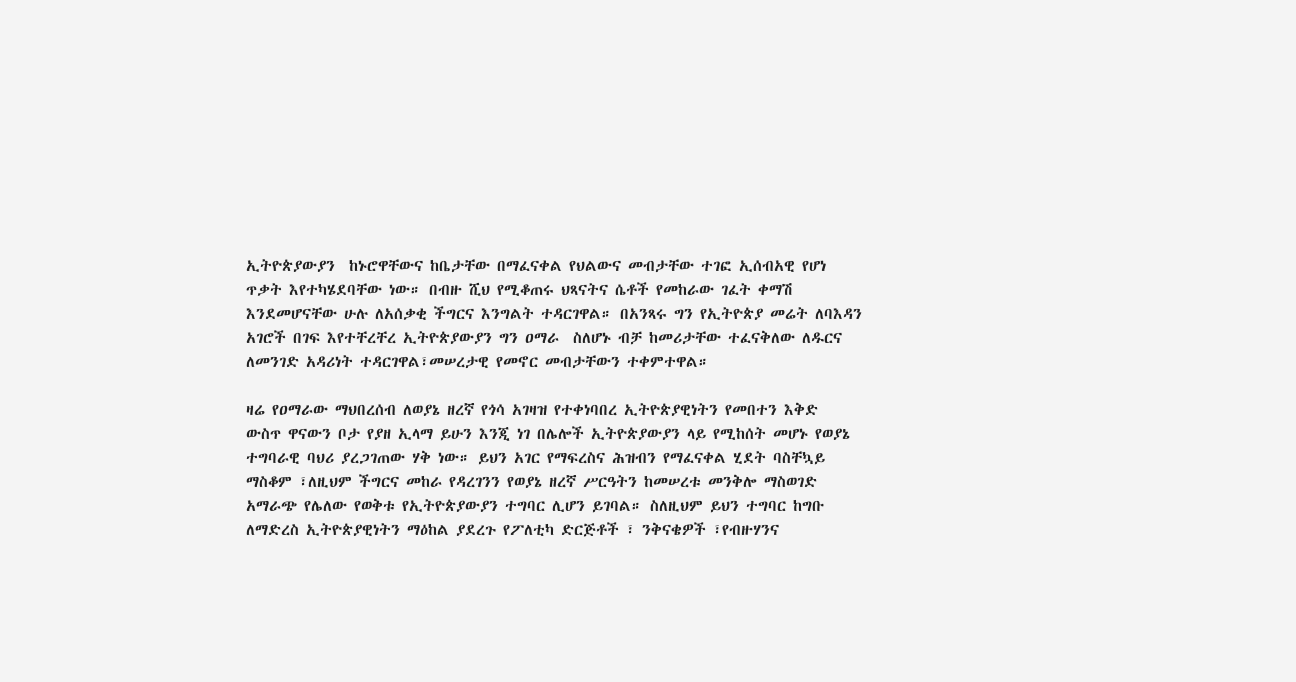ኢትዮጵያውያን  ከኑሮዋቸውና ከቤታቸው በማፈናቀል የህልውና መብታቸው ተገፎ ኢሰብአዊ የሆነ ጥቃት እየተካሄደባቸው ነው። በብዙ ሺህ የሚቆጠሩ ህጻናትና ሴቶች የመከራው ገፈት ቀማሽ እንደመሆናቸው ሁሉ ለአሰቃቂ ችግርና እንግልት ተዳርገዋል። በአንጻሩ ግን የኢትዮጵያ መሬት ለባእዳን አገሮች በገፍ እየተቸረቸረ ኢትዮጵያውያን ግን ዐማራ  ስለሆኑ ብቻ ከመሪታቸው ተፈናቅለው ለዱርና ለመንገድ አዳሪነት ተዳርገዋል፣መሠረታዊ የመኖር መብታቸውን ተቀምተዋል።

ዛሬ የዐማራው ማህበረሰብ ለወያኔ ዘረኛ የጎሳ አገዛዝ የተቀነባበረ ኢትዮጵያዊነትን የመበተን እቅድ  ውስጥ ዋናውን ቦታ የያዘ ኢላማ ይሁን እንጂ ነገ በሌሎች ኢትዮጵያውያን ላይ የሚከሰት መሆኑ የወያኔ ተግባራዊ ባህሪ ያረጋገጠው ሃቅ ነው። ይህን አገር የማፍረስና ሕዝብን የማፈናቀል ሂደት ባስቸኳይ ማስቆም ፣ለዚህም ችግርና መከራ የዳረገንን የወያኔ ዘረኛ ሥርዓትን ከመሠረቱ መንቅሎ ማስወገድ አማራጭ የሌለው የወቅቱ የኢትዮጵያውያን ተግባር ሊሆን ይገባል። ስለዚህም ይህን ተግባር ከግቡ ለማድረስ ኢትዮጵያዊነትን ማዕከል ያደረጉ የፖለቲካ ድርጅቶች ፣ ንቅናቄዎች ፣የብዙሃንና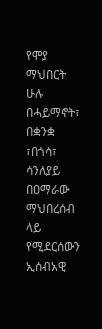የሞያ ማህበርት ሁሉ በሓይማኖት፣ በቋንቋ ፣በጎሳ፣ ሳንለያይ በዐማራው ማህበረሰብ ላይ የሚደርሰውን ኢሰብአዊ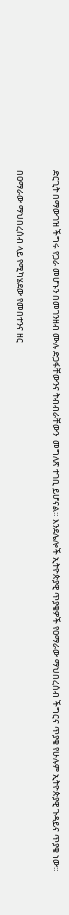ድርጊት በማውገዝ ችግሩ የጋራ መሆኑን በመገንዘብ ሙሉ ድጋፋቸውንና ትብብራቸውን  መግለጽ ተገቢ ይሆናል። እንደሌሎች ኢትዮጵያዊ ጥያቄዎች የዐማራው ማህበረሰብ ችግርና ጥያቄ የሁሉም ኢትዮጵያዊ ጉዳይና ጥያቄ ነው።

በዐማራው ማህበረሰብ ላይ የሚካሄደው የመበተንና ዘር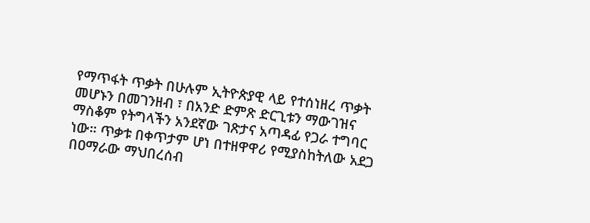የማጥፋት ጥቃት በሁሉም ኢትዮጵያዊ ላይ የተሰነዘረ ጥቃት መሆኑን በመገንዘብ ፣ በአንድ ድምጽ ድርጊቱን ማውገዝና ማስቆም የትግላችን አንደኛው ገጽታና አጣዳፊ የጋራ ተግባር ነው። ጥቃቱ በቀጥታም ሆነ በተዘዋዋሪ የሚያስከትለው አደጋ በዐማራው ማህበረሰብ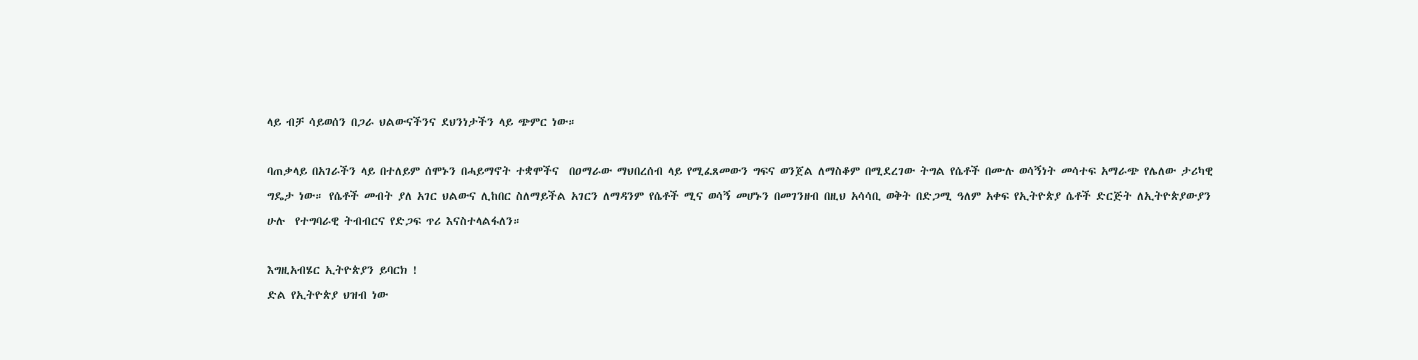ላይ ብቻ ሳይወሰን በጋራ ህልውናችንና ደህንነታችን ላይ ጭምር ነው።

ባጠቃላይ በአገራችን ላይ በተለይም ሰሞኑን በሓይማኖት ተቋሞችና  በዐማራው ማህበረሰብ ላይ የሚፈጸመውን ግፍና ወንጀል ለማስቆም በሚደረገው ትግል የሴቶች በሙሉ ወሳኝነት መሳተፍ አማራጭ የሌለው ታሪካዊ ግዴታ ነው። የሴቶች መብት ያለ አገር ህልውና ሊከበር ስለማይችል አገርን ለማዳንም የሴቶች ሚና ወሳኝ መሆኑን በመገንዘብ በዚህ አሳሳቢ ወቅት በድጋሚ ዓለም አቀፍ የኢትዮጵያ ሴቶች ድርጅት ለኢትዮጵያውያን ሁሉ  የተግባራዊ ትብብርና የድጋፍ ጥሪ እናስተላልፋለን።

እግዚአብሄር ኢትዮጵያን ይባርክ !
ድል የኢትዮጵያ ህዝብ ነው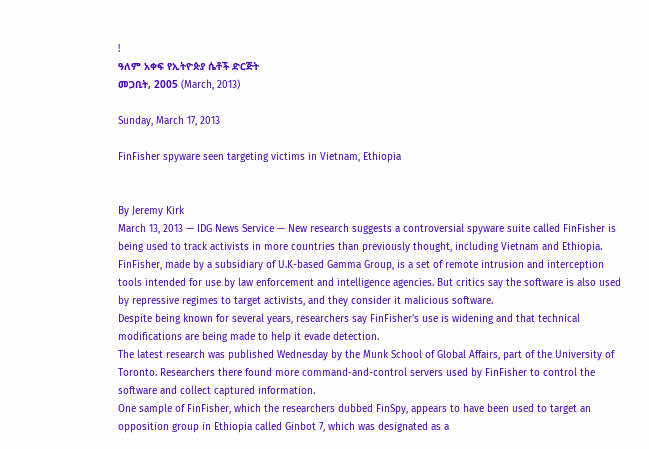!
ዓለም አቀፍ የኢትዮጵያ ሴቶች ድርጅት
መጋቢት, 2005 (March, 2013)

Sunday, March 17, 2013

FinFisher spyware seen targeting victims in Vietnam, Ethiopia


By Jeremy Kirk
March 13, 2013 — IDG News Service — New research suggests a controversial spyware suite called FinFisher is being used to track activists in more countries than previously thought, including Vietnam and Ethiopia.
FinFisher, made by a subsidiary of U.K-based Gamma Group, is a set of remote intrusion and interception tools intended for use by law enforcement and intelligence agencies. But critics say the software is also used by repressive regimes to target activists, and they consider it malicious software.
Despite being known for several years, researchers say FinFisher's use is widening and that technical modifications are being made to help it evade detection.
The latest research was published Wednesday by the Munk School of Global Affairs, part of the University of Toronto. Researchers there found more command-and-control servers used by FinFisher to control the software and collect captured information.
One sample of FinFisher, which the researchers dubbed FinSpy, appears to have been used to target an opposition group in Ethiopia called Ginbot 7, which was designated as a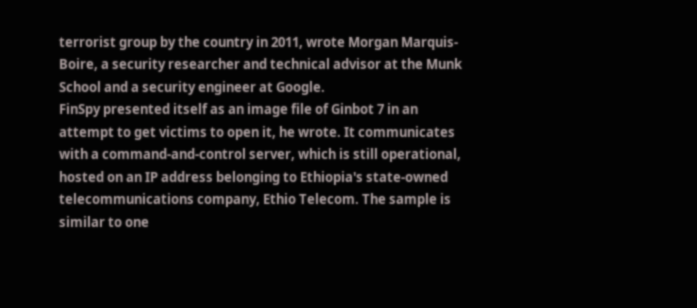terrorist group by the country in 2011, wrote Morgan Marquis-Boire, a security researcher and technical advisor at the Munk School and a security engineer at Google.
FinSpy presented itself as an image file of Ginbot 7 in an attempt to get victims to open it, he wrote. It communicates with a command-and-control server, which is still operational, hosted on an IP address belonging to Ethiopia's state-owned telecommunications company, Ethio Telecom. The sample is similar to one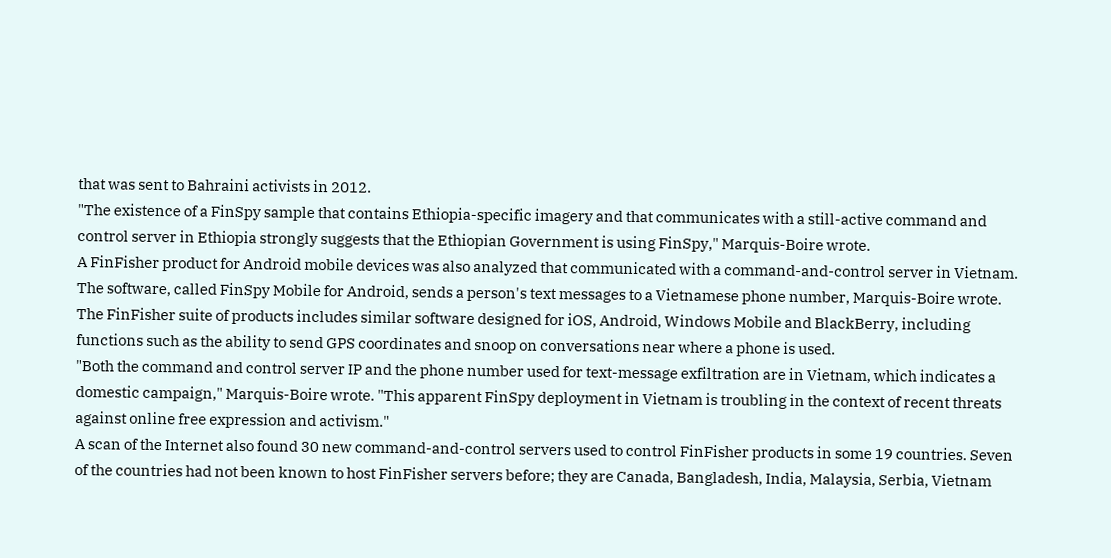that was sent to Bahraini activists in 2012.
"The existence of a FinSpy sample that contains Ethiopia-specific imagery and that communicates with a still-active command and control server in Ethiopia strongly suggests that the Ethiopian Government is using FinSpy," Marquis-Boire wrote.
A FinFisher product for Android mobile devices was also analyzed that communicated with a command-and-control server in Vietnam.
The software, called FinSpy Mobile for Android, sends a person's text messages to a Vietnamese phone number, Marquis-Boire wrote. The FinFisher suite of products includes similar software designed for iOS, Android, Windows Mobile and BlackBerry, including functions such as the ability to send GPS coordinates and snoop on conversations near where a phone is used.
"Both the command and control server IP and the phone number used for text-message exfiltration are in Vietnam, which indicates a domestic campaign," Marquis-Boire wrote. "This apparent FinSpy deployment in Vietnam is troubling in the context of recent threats against online free expression and activism."
A scan of the Internet also found 30 new command-and-control servers used to control FinFisher products in some 19 countries. Seven of the countries had not been known to host FinFisher servers before; they are Canada, Bangladesh, India, Malaysia, Serbia, Vietnam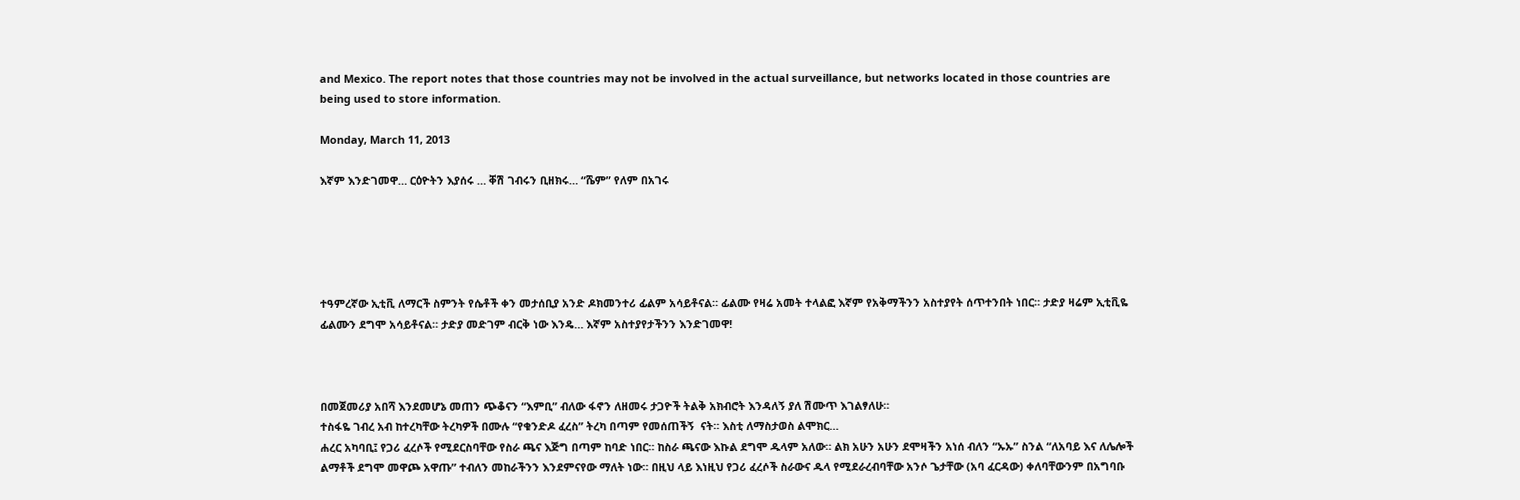and Mexico. The report notes that those countries may not be involved in the actual surveillance, but networks located in those countries are being used to store information.

Monday, March 11, 2013

እኛም እንድገመዋ… ርዕዮትን እያሰሩ … ቐሽ ገብሩን ቢዘክሩ… “ሼም” የለም በአገሩ





ተዓምረኛው ኢቲቪ ለማርች ስምንት የሴቶች ቀን መታሰቢያ አንድ ዶክመንተሪ ፊልም አሳይቶናል። ፊልሙ የዛሬ አመት ተላልፎ እኛም የአቅማችንን አስተያየት ሰጥተንበት ነበር። ታድያ ዛሬም ኢቲቪዬ ፊልሙን ደግሞ አሳይቶናል። ታድያ መድገም ብርቅ ነው እንዴ… እኛም አስተያየታችንን እንድገመዋ!



በመጀመሪያ አበሻ እንደመሆኔ መጠን ጭቆናን “እምቢ” ብለው ፋኖን ለዘመሩ ታጋዮች ትልቅ አክብሮት እንዳለኝ ያለ ሽሙጥ እገልፃለሁ።
ተስፋዬ ገብረ አብ ከተረካቸው ትረካዎች በሙሉ “የቁንድዶ ፈረስ” ትረካ በጣም የመሰጠችኝ  ናት። እስቲ ለማስታወስ ልሞክር…
ሐረር አካባቢ፤ የጋሪ ፈረሶች የሚደርስባቸው የስራ ጫና እጅግ በጣም ከባድ ነበር። ከስራ ጫናው እኩል ደግሞ ዱላም አለው። ልክ አሁን አሁን ደሞዛችን አነሰ ብለን “ኡኡ” ስንል “ለአባይ እና ለሌሎች ልማቶች ደግሞ መዋጮ አዋጡ” ተብለን መከራችንን እንደምናየው ማለት ነው። በዚህ ላይ እነዚህ የጋሪ ፈረሶች ስራውና ዱላ የሚደራረብባቸው አንሶ ጌታቸው (አባ ፈርዳው) ቀለባቸውንም በአግባቡ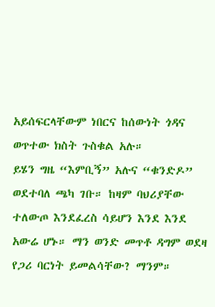አይሰፍርላቸውም ነበርና ከሰውነት ጎዳና ወጥተው ክስት ጉስቁል አሉ።
ይሄን ግዜ “እምቢኝ” አሉና “ቁንድዶ” ወደተባለ ጫካ ገቡ። ከዛም ባህሪያቸው ተለውጦ እንደፈረስ ሳይሆን እንደ እንደ አውሬ ሆኑ። ማን ወንድ መጥቶ ዳግም ወደዛ የጋሪ ባርነት ይመልሳቸው? ማንም።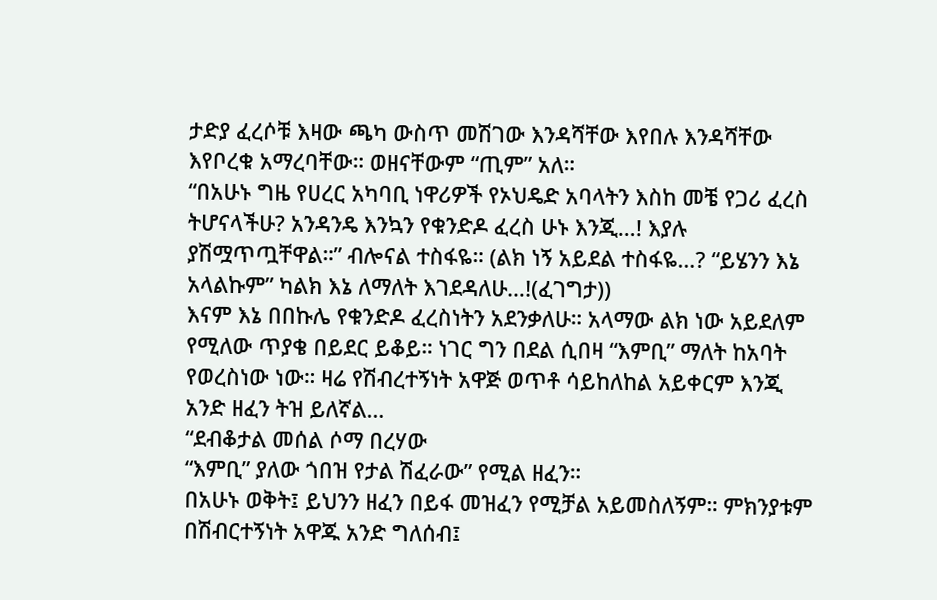ታድያ ፈረሶቹ እዛው ጫካ ውስጥ መሽገው እንዳሻቸው እየበሉ እንዳሻቸው እየቦረቁ አማረባቸው። ወዘናቸውም “ጢም” አለ።
“በአሁኑ ግዜ የሀረር አካባቢ ነዋሪዎች የኦህዴድ አባላትን እስከ መቼ የጋሪ ፈረስ ትሆናላችሁ? አንዳንዴ እንኳን የቁንድዶ ፈረስ ሁኑ እንጂ…! እያሉ ያሽሟጥጧቸዋል።” ብሎናል ተስፋዬ። (ልክ ነኝ አይደል ተስፋዬ…? “ይሄንን እኔ አላልኩም” ካልክ እኔ ለማለት እገደዳለሁ…!(ፈገግታ))
እናም እኔ በበኩሌ የቁንድዶ ፈረስነትን አደንቃለሁ። አላማው ልክ ነው አይደለም የሚለው ጥያቄ በይደር ይቆይ። ነገር ግን በደል ሲበዛ “እምቢ” ማለት ከአባት የወረስነው ነው። ዛሬ የሽብረተኝነት አዋጅ ወጥቶ ሳይከለከል አይቀርም እንጂ አንድ ዘፈን ትዝ ይለኛል…
“ደብቆታል መሰል ሶማ በረሃው
“እምቢ” ያለው ጎበዝ የታል ሽፈራው” የሚል ዘፈን።
በአሁኑ ወቅት፤ ይህንን ዘፈን በይፋ መዝፈን የሚቻል አይመስለኝም። ምክንያቱም በሽብርተኝነት አዋጁ አንድ ግለሰብ፤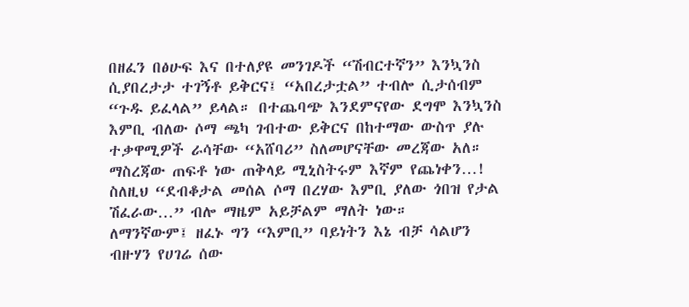በዘፈን በፅሁፍ እና በተለያዩ መንገዶች “ሽብርተኛን” እንኳንስ ሲያበረታታ ተገኝቶ ይቅርና፤ “አበረታቷል” ተብሎ ሲታሰብም “ጉዱ ይፈላል” ይላል። በተጨባጭ እንደምናየው ደግሞ እንኳንስ እምቢ ብለው ሶማ ጫካ ገብተው ይቅርና በከተማው ውስጥ ያሉ ተቃዋሚዎች ራሳቸው “አሸባሪ” ስለመሆናቸው መረጃው አለ። ማስረጃው ጠፍቶ ነው ጠቅላይ ሚኒስትሩም እኛም የጨነቀን…! ስለዚህ “ደብቆታል መሰል ሶማ በረሃው እምቢ ያለው ጎበዝ የታል ሽፈራው…” ብሎ ማዜም አይቻልም ማለት ነው።
ለማንኛውም፤ ዘፈኑ ግን “እምቢ” ባይነትን እኔ ብቻ ሳልሆን ብዙሃን የሀገሬ ሰው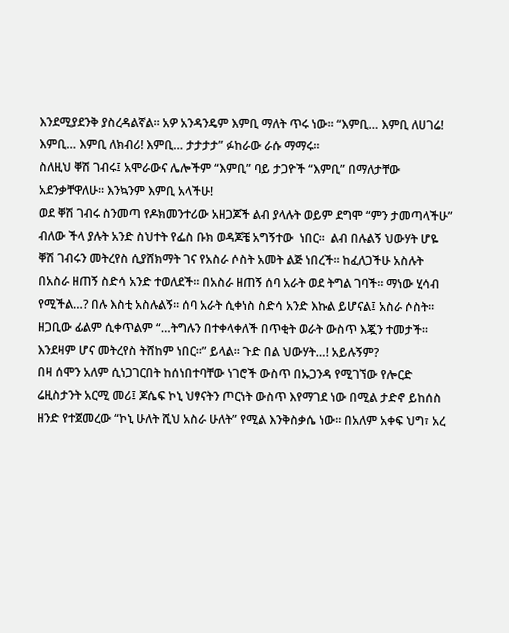እንደሚያደንቅ ያስረዳልኛል። አዎ አንዳንዴም እምቢ ማለት ጥሩ ነው። “እምቢ… እምቢ ለሀገሬ! እምቢ… እምቢ ለክብሪ! እምቢ… ታታታታ” ፉከራው ራሱ ማማሩ።
ስለዚህ ቐሽ ገብሩ፤ አሞራውና ሌሎችም “እምቢ” ባይ ታጋዮች “እምቢ” በማለታቸው አደንቃቸዋለሁ። እንኳንም እምቢ አላችሁ!
ወደ ቐሽ ገብሩ ስንመጣ የዶክመንተሪው አዘጋጆች ልብ ያላሉት ወይም ደግሞ “ምን ታመጣላችሁ” ብለው ችላ ያሉት አንድ ስህተት የፌስ ቡክ ወዳጆቼ አግኝተው  ነበር።  ልብ በሉልኝ ህውሃት ሆዬ ቐሽ ገብሩን መትረየስ ሲያሸክማት ገና የአስራ ሶስት አመት ልጅ ነበረች። ከፈለጋችሁ አስሉት በአስራ ዘጠኝ ስድሳ አንድ ተወለደች። በአስራ ዘጠኝ ሰባ አራት ወደ ትግል ገባች። ማነው ሂሳብ የሚችል…? በሉ እስቲ አስሉልኝ። ሰባ አራት ሲቀነስ ስድሳ አንድ እኩል ይሆናል፤ አስራ ሶስት። ዘጋቢው ፊልም ሲቀጥልም “…ትግሉን በተቀላቀለች በጥቂት ወራት ውስጥ እጇን ተመታች። እንደዛም ሆና መትረየስ ትሸከም ነበር።” ይላል። ጉድ በል ህውሃት…! አይሉኝም?
በዛ ሰሞን አለም ሲነጋገርበት ከሰነበተባቸው ነገሮች ውስጥ በኡጋንዳ የሚገኘው የሎርድ ሬዚስታንት አርሚ መሪ፤ ጆሴፍ ኮኒ ህፃናትን ጦርነት ውስጥ እየማገደ ነው በሚል ታድኖ ይከሰስ ዘንድ የተጀመረው “ኮኒ ሁለት ሺህ አስራ ሁለት” የሚል እንቅስቃሴ ነው። በአለም አቀፍ ህግ፣ አረ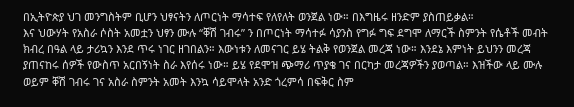በኢትዮጵያ ህገ መንግስትም ቢሆን ህፃናትን ለጦርነት ማሳተፍ የለየለት ወንጀል ነው። በእግዜሩ ዘንድም ያስጠይቃል።
እና ህውሃት የአስራ ሶስት አመቷን ህፃን ሙሉ “ቐሽ ገብሩ” ን በጦርነት ማሳተፉ ሳያንስ የግፉ ግፍ ደግሞ ለማርች ስምንት የሴቶች መብት ክብረ በዓል ላይ ታሪኳን እንደ ጥሩ ነገር ዘገበልን። እውነቱን ለመናገር ይሄ ትልቅ የወንጀል መረጃ ነው። እንደኔ እምነት ይህንን መረጃ ያጠናከሩ ሰዎች የውስጥ አርበኝነት ስራ እየሰሩ ነው። ይሄ የደሞዝ ጭማሪ ጥያቄ ገና በርካታ መረጃዎችን ያወጣል። እዝችው ላይ ሙሉ ወይም ቐሽ ገብሩ ገና አስራ ስምንት አመት እንኳ ሳይሞላት አንድ ጎረምሳ በፍቅር ስም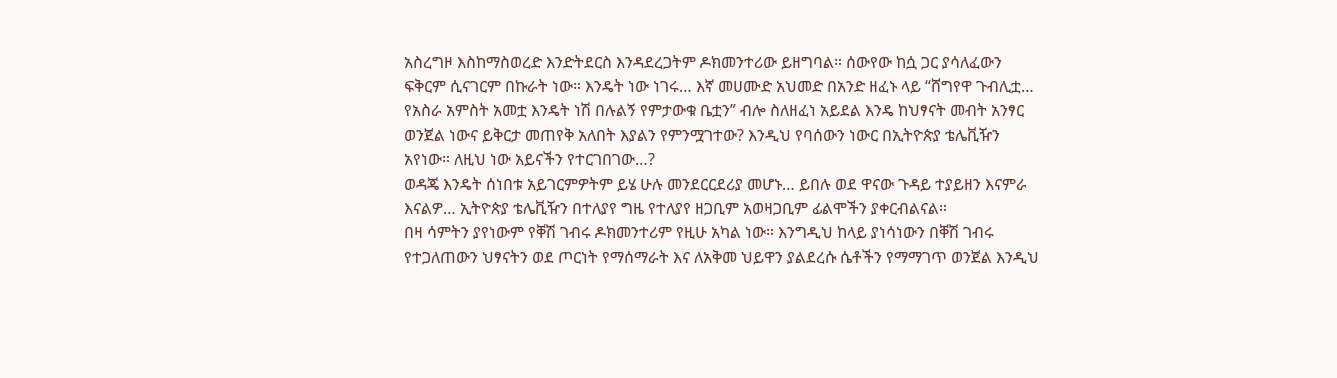አስረግዞ እስከማስወረድ እንድትደርስ እንዳደረጋትም ዶክመንተሪው ይዘግባል። ሰውየው ከሷ ጋር ያሳለፈውን ፍቅርም ሲናገርም በኩራት ነው። እንዴት ነው ነገሩ… እኛ መሀሙድ አህመድ በአንድ ዘፈኑ ላይ “ሸግየዋ ጉብሊቷ… የአስራ አምስት አመቷ እንዴት ነሽ በሉልኝ የምታውቁ ቤቷን” ብሎ ስለዘፈነ አይደል እንዴ ከህፃናት መብት አንፃር ወንጀል ነውና ይቅርታ መጠየቅ አለበት እያልን የምንሟገተው? እንዲህ የባሰውን ነውር በኢትዮጵያ ቴሌቪዥን አየነው። ለዚህ ነው አይናችን የተርገበገው…?
ወዳጄ እንዴት ሰነበቱ አይገርምዎትም ይሄ ሁሉ መንደርርደሪያ መሆኑ… ይበሉ ወደ ዋናው ጉዳይ ተያይዘን እናምራ
እናልዎ… ኢትዮጵያ ቴሌቪዥን በተለያየ ግዜ የተለያየ ዘጋቢም አወዛጋቢም ፊልሞችን ያቀርብልናል።
በዛ ሳምትን ያየነውም የቐሽ ገብሩ ዶክመንተሪም የዚሁ አካል ነው። እንግዲህ ከላይ ያነሳነውን በቐሽ ገብሩ የተጋለጠውን ህፃናትን ወደ ጦርነት የማሰማራት እና ለአቅመ ህይዋን ያልደረሱ ሴቶችን የማማገጥ ወንጀል እንዲህ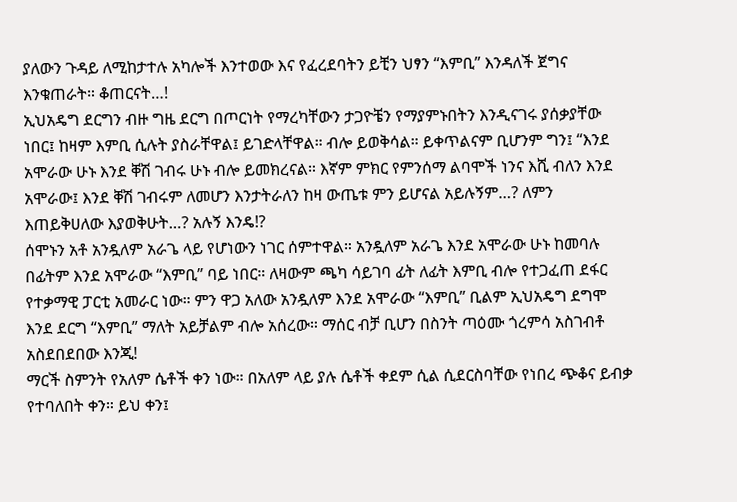ያለውን ጉዳይ ለሚከታተሉ አካሎች እንተወው እና የፈረደባትን ይቺን ህፃን “እምቢ” እንዳለች ጀግና እንቁጠራት። ቆጠርናት…!
ኢህአዴግ ደርግን ብዙ ግዜ ደርግ በጦርነት የማረካቸውን ታጋዮቼን የማያምኑበትን እንዲናገሩ ያሰቃያቸው ነበር፤ ከዛም እምቢ ሲሉት ያስራቸዋል፤ ይገድላቸዋል። ብሎ ይወቅሳል። ይቀጥልናም ቢሆንም ግን፤ “እንደ አሞራው ሁኑ እንደ ቐሽ ገብሩ ሁኑ ብሎ ይመክረናል። እኛም ምክር የምንሰማ ልባሞች ነንና እሺ ብለን እንደ አሞራው፤ እንደ ቐሽ ገብሩም ለመሆን እንታትራለን ከዛ ውጤቱ ምን ይሆናል አይሉኝም…? ለምን እጠይቅሀለው እያወቅሁት…? አሉኝ እንዴ!?
ሰሞኑን አቶ አንዷለም አራጌ ላይ የሆነውን ነገር ሰምተዋል። አንዷለም አራጌ እንደ አሞራው ሁኑ ከመባሉ በፊትም እንደ አሞራው “እምቢ” ባይ ነበር። ለዛውም ጫካ ሳይገባ ፊት ለፊት እምቢ ብሎ የተጋፈጠ ደፋር የተቃማዊ ፓርቲ አመራር ነው። ምን ዋጋ አለው አንዷለም እንደ አሞራው “እምቢ” ቢልም ኢህአዴግ ደግሞ እንደ ደርግ “እምቢ” ማለት አይቻልም ብሎ አሰረው። ማሰር ብቻ ቢሆን በስንት ጣዕሙ ጎረምሳ አስገብቶ አስደበደበው እንጂ!
ማርች ስምንት የአለም ሴቶች ቀን ነው። በአለም ላይ ያሉ ሴቶች ቀደም ሲል ሲደርስባቸው የነበረ ጭቆና ይብቃ የተባለበት ቀን። ይህ ቀን፤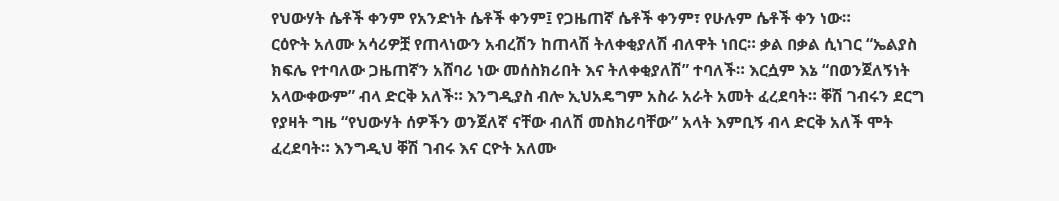የህውሃት ሴቶች ቀንም የአንድነት ሴቶች ቀንም፤ የጋዜጠኛ ሴቶች ቀንም፣ የሁሉም ሴቶች ቀን ነው።
ርዕዮት አለሙ አሳሪዎቿ የጠላነውን አብረሽን ከጠላሽ ትለቀቂያለሽ ብለዋት ነበር። ቃል በቃል ሲነገር “ኤልያስ ክፍሌ የተባለው ጋዜጠኛን አሸባሪ ነው መሰስክሪበት እና ትለቀቂያለሽ” ተባለች። እርሷም እኔ “በወንጀለኝነት አላውቀውም” ብላ ድርቅ አለች። እንግዲያስ ብሎ ኢህአዴግም አስራ አራት አመት ፈረደባት። ቐሽ ገብሩን ደርግ የያዛት ግዜ “የህውሃት ሰዎችን ወንጀለኛ ናቸው ብለሽ መስክሪባቸው” አላት እምቢኝ ብላ ድርቅ አለች ሞት ፈረደባት። እንግዲህ ቐሽ ገብሩ እና ርዮት አለሙ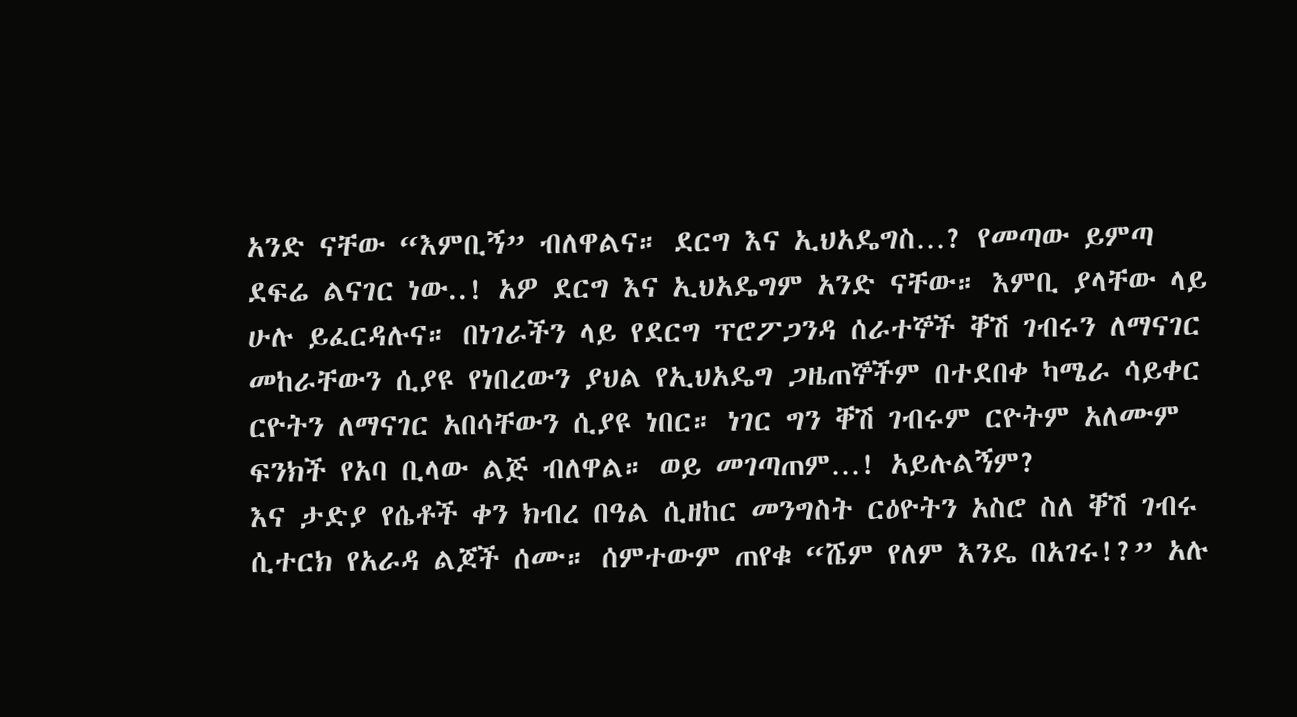አንድ ናቸው “እምቢኝ” ብለዋልና። ደርግ እና ኢህአዴግስ…? የመጣው ይምጣ ደፍሬ ልናገር ነው..! አዎ ደርግ እና ኢህአዴግም አንድ ናቸው። እምቢ ያላቸው ላይ ሁሉ ይፈርዳሉና። በነገራችን ላይ የደርግ ፕሮፖጋንዳ ሰራተኞች ቐሽ ገብሩን ለማናገር መከራቸውን ሲያዩ የነበረውን ያህል የኢህአዴግ ጋዜጠኞችም በተደበቀ ካሜራ ሳይቀር ርዮትን ለማናገር አበሳቸውን ሲያዩ ነበር። ነገር ግን ቐሽ ገብሩም ርዮትም አለሙም ፍንክች የአባ ቢላው ልጅ ብለዋል። ወይ መገጣጠም…! አይሉልኝም?
እና ታድያ የሴቶች ቀን ክብረ በዓል ሲዘከር መንግስት ርዕዮትን አስሮ ስለ ቐሽ ገብሩ ሲተርክ የአራዳ ልጆች ሰሙ። ሰምተውም ጠየቁ “ሼም የለም እንዴ በአገሩ!?” አሉ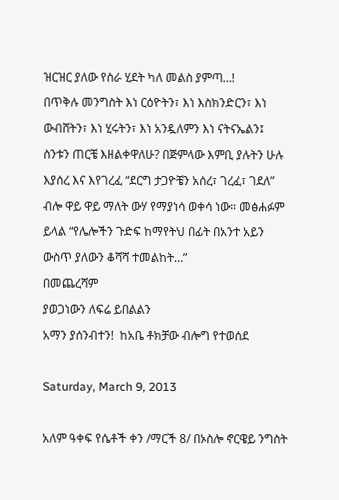ዝርዝር ያለው የስራ ሂደት ካለ መልስ ያምጣ…!
በጥቅሉ መንግስት እነ ርዕዮትን፣ እነ እስክንድርን፣ እነ ውብሸትን፣ እነ ሂሩትን፣ እነ አንዷለምን እነ ናትናኤልን፤ ስንቱን ጠርቼ እዘልቀዋለሁ? በጅምላው እምቢ ያሉትን ሁሉ እያሰረ እና እየገረፈ “ደርግ ታጋዮቼን አሰረ፣ ገረፈ፣ ገደለ” ብሎ ዋይ ዋይ ማለት ውሃ የማያነሳ ወቀሳ ነው። መፅሐፉም ይላል “የሌሎችን ጉድፍ ከማየትህ በፊት በአንተ አይን ውስጥ ያለውን ቆሻሻ ተመልከት…”
በመጨረሻም
ያወጋነውን ለፍሬ ይበልልን
አማን ያሰንብተን!  ከአቤ ቶክቻው ብሎግ የተወሰደ

Saturday, March 9, 2013

አለም ዓቀፍ የሴቶች ቀን /ማርች 8/ በኦስሎ ኖርዌይ ንግስት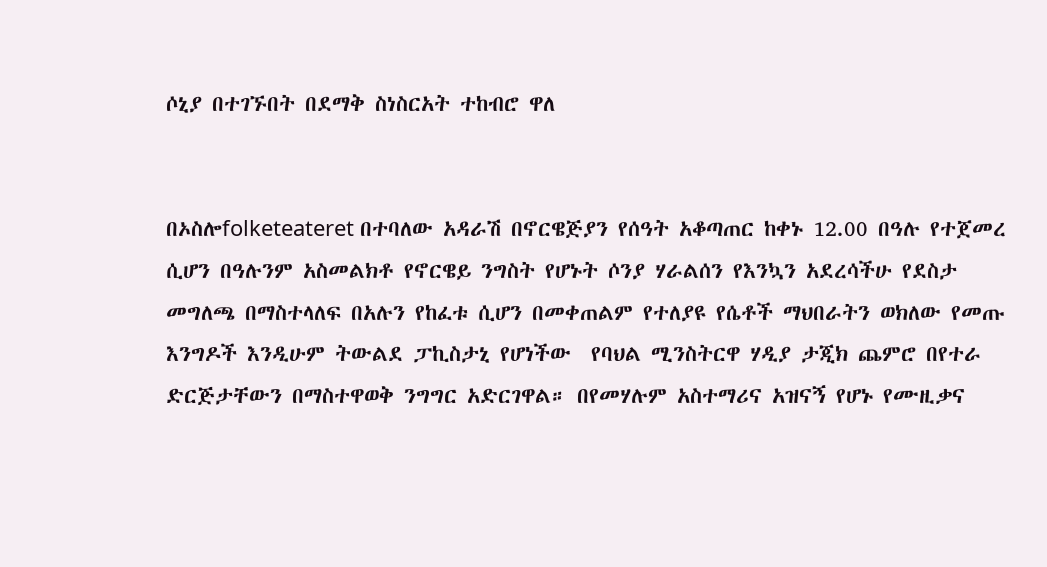ሶኒያ በተገኙበት በደማቅ ስነስርአት ተከብሮ ዋለ


በኦስሎfolketeateret በተባለው አዳራሽ በኖርዌጅያን የሰዓት አቆጣጠር ከቀኑ 12.00 በዓሉ የተጀመረ ሲሆን በዓሉንም አስመልክቶ የኖርዌይ ንግስት የሆኑት ሶንያ ሃራልሰን የእንኳን አደረሳችሁ የደስታ መግለጫ በማስተላለፍ በአሉን የከፈቱ ሲሆን በመቀጠልም የተለያዩ የሴቶች ማህበራትን ወክለው የመጡ እንግዶች እንዲሁም ትውልደ ፓኪስታኒ የሆነችው  የባህል ሚንስትርዋ ሃዲያ ታጂክ ጨምሮ በየተራ ድርጅታቸውን በማስተዋወቅ ንግግር አድርገዋል። በየመሃሉም አስተማሪና አዝናኝ የሆኑ የሙዚቃና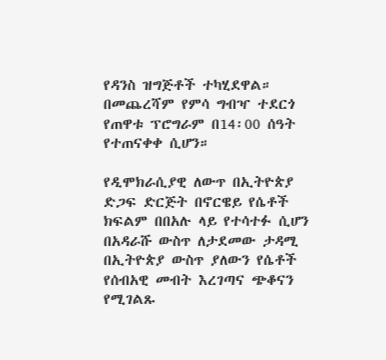የዳንስ ዝግጅቶች ተካሂደዋል። በመጨረሻም የምሳ ግብዣ ተደርጎ የጠዋቱ ፕሮግራም በ14፡00 ሰዓት የተጠናቀቀ ሲሆን።

የዲሞክራሲያዊ ለውጥ በኢትዮጵያ ድጋፍ ድርጅት በኖርዌይ የሴቶች ክፍልም በበአሉ ላይ የተሳተፉ ሲሆን በአዳራሹ ውስጥ ለታደመው ታዳሚ በኢትዮጵያ ውስጥ ያለውን የሴቶች የሰብአዊ መብት እረገጣና ጭቆናን የሚገልጹ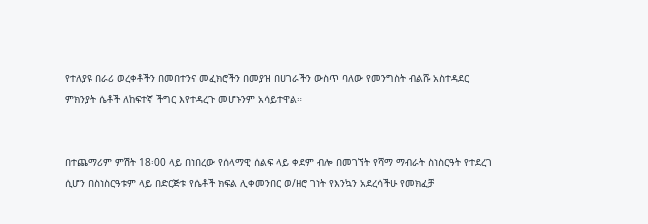የተለያዩ በራሪ ወረቀቶችን በመበተንና መፈክሮችን በመያዝ በሀገራችን ውስጥ ባለው የመንግስት ብልሹ አስተዳደር ምክንያት ሴቶች ለከፍተኛ ችግር እየተዳረጉ መሆኑንም አሳይተዋል።


በተጨማሪም ምሽት 18፡00 ላይ በነበረው የሰላማዊ ሰልፍ ላይ ቀደም ብሎ በመገኘት የሻማ ማብራት ስነስርዓት የተደረገ ሲሆን በስነስርዓቱም ላይ በድርጅቱ የሴቶች ክፍል ሊቀመንበር ወ/ዘሮ ገነት የእንኳን አደረሳችሁ የመክፈቻ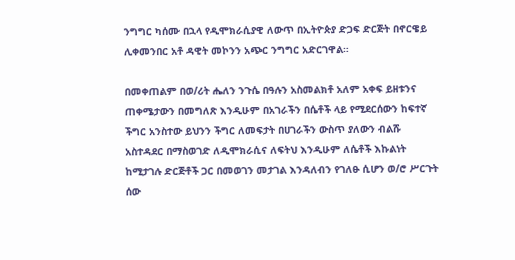ንግግር ካሰሙ በኋላ የዲሞክራሲያዊ ለውጥ በኢትዮጵያ ድጋፍ ድርጅት በኖርዌይ ሊቀመንበር አቶ ዳዊት መኮንን አጭር ንግግር አድርገዋል።

በመቀጠልም በወ/ሪት ሔለን ንጉሴ በዓሉን አስመልክቶ አለም አቀፍ ይዘቱንና ጠቀሜታውን በመግለጽ እንዲሁም በአገራችን በሴቶች ላይ የሚደርሰውን ከፍተኛ ችግር አንስተው ይህንን ችግር ለመፍታት በሀገራችን ውስጥ ያለውን ብልሹ አስተዳደር በማስወገድ ለዲሞክራሲና ለፍትህ እንዲሁም ለሴቶች እኩልነት ከሚታገሉ ድርጅቶች ጋር በመወገን መታገል እንዳለብን የገለፁ ሲሆን ወ/ሮ ሥርጉት ሰው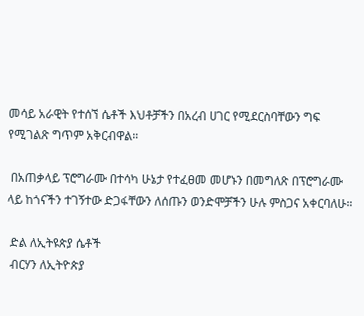መሳይ አራዊት የተሰኘ ሴቶች እህቶቻችን በአረብ ሀገር የሚደርስባቸውን ግፍ የሚገልጽ ግጥም አቅርብዋል።

 በአጠቃላይ ፕሮግራሙ በተሳካ ሁኔታ የተፈፀመ መሆኑን በመግለጽ በፕሮግራሙ ላይ ከጎናችን ተገኝተው ድጋፋቸውን ለሰጡን ወንድሞቻችን ሁሉ ምስጋና አቀርባለሁ።

 ድል ለኢትዩጵያ ሴቶች
 ብርሃን ለኢትዮጵያ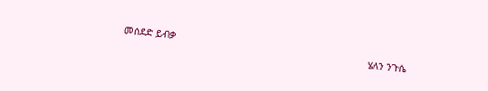መሰደድ ይብቃ
                                                                                  ሄለን ንጉሴ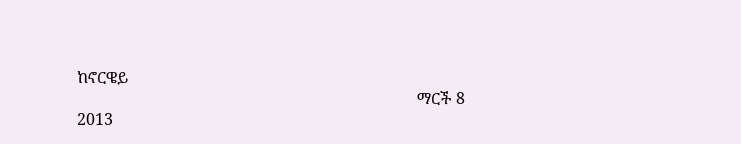ከኖርዌይ
                                                                                     ማርች 8 2013